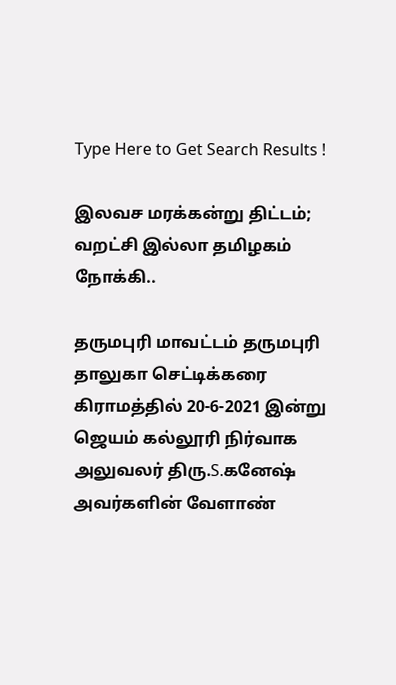Type Here to Get Search Results !

இலவச மரக்கன்று திட்டம்; வறட்சி இல்லா தமிழகம் நோக்கி..

தருமபுரி மாவட்டம் தருமபுரி தாலுகா செட்டிக்கரை கிராமத்தில் 20-6-2021 இன்று ஜெயம் கல்லூரி நிர்வாக அலுவலர் திரு.S.கனேஷ் அவர்களின் வேளாண்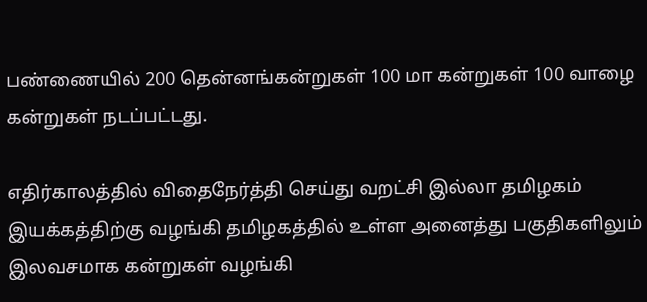பண்ணையில் 200 தென்னங்கன்றுகள் 100 மா கன்றுகள் 100 வாழை கன்றுகள் நடப்பட்டது.

எதிர்காலத்தில் விதைநேர்த்தி செய்து வறட்சி இல்லா தமிழகம் இயக்கத்திற்கு வழங்கி தமிழகத்தில் உள்ள அனைத்து பகுதிகளிலும் இலவசமாக கன்றுகள் வழங்கி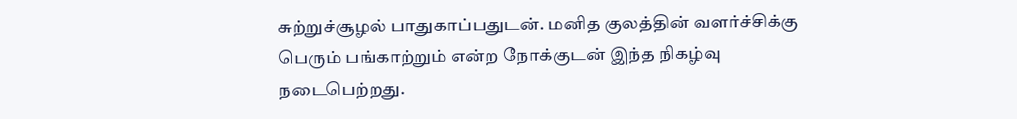சுற்றுச்சூழல் பாதுகாப்பதுடன். மனித குலத்தின் வளர்ச்சிக்கு பெரும் பங்காற்றும் என்ற நோக்குடன் இந்த நிகழ்வு நடைபெற்றது.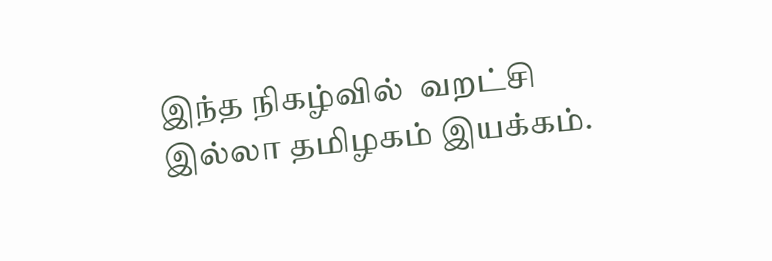இந்த நிகழ்வில்  வறட்சி இல்லா தமிழகம் இயக்கம்.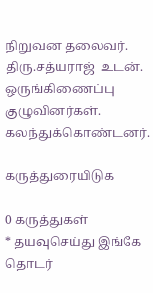நிறுவன தலைவர். திரு.சத்யராஜ்  உடன். ஒருங்கிணைப்பு குழுவினர்கள். கலந்துக்கொண்டனர்.

கருத்துரையிடுக

0 கருத்துகள்
* தயவுசெய்து இங்கே தொடர்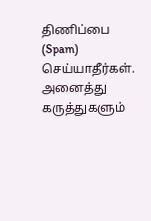திணிப்பை (Spam) செய்யாதீர்கள். அனைத்து கருத்துகளும்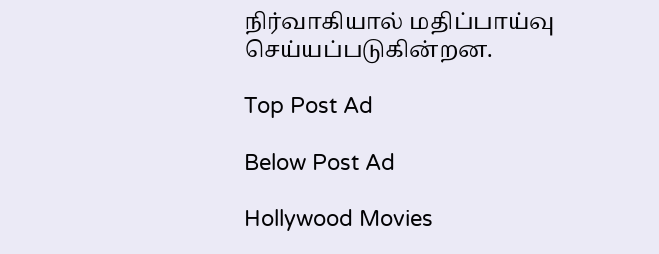நிர்வாகியால் மதிப்பாய்வு செய்யப்படுகின்றன.

Top Post Ad

Below Post Ad

Hollywood Movies